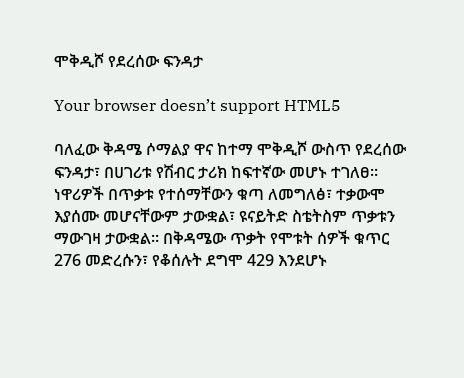ሞቅዲሾ የደረሰው ፍንዳታ

Your browser doesn’t support HTML5

ባለፈው ቅዳሜ ሶማልያ ዋና ከተማ ሞቅዲሾ ውስጥ የደረሰው ፍንዳታ፣ በሀገሪቱ የሽብር ታሪክ ከፍተኛው መሆኑ ተገለፀ። ነዋሪዎች በጥቃቱ የተሰማቸውን ቁጣ ለመግለፅ፣ ተቃውሞ እያሰሙ መሆናቸውም ታውቋል፣ ዩናይትድ ስቴትስም ጥቃቱን ማውገዛ ታውቋል። በቅዳሜው ጥቃት የሞቱት ሰዎች ቁጥር 276 መድረሱን፣ የቆሰሉት ደግሞ 429 እንደሆኑ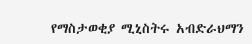የማስታወቂያ ሚኒስትሩ አብድራህማን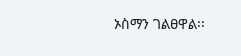ኦስማን ገልፀዋል፡፡